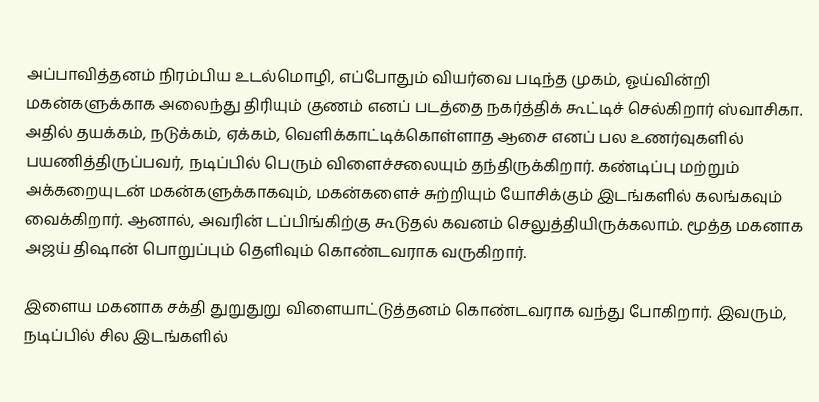அப்பாவித்தனம் நிரம்பிய உடல்மொழி, எப்போதும் வியர்வை படிந்த முகம், ஓய்வின்றி மகன்களுக்காக அலைந்து திரியும் குணம் எனப் படத்தை நகர்த்திக் கூட்டிச் செல்கிறார் ஸ்வாசிகா. அதில் தயக்கம், நடுக்கம், ஏக்கம், வெளிக்காட்டிக்கொள்ளாத ஆசை எனப் பல உணர்வுகளில் பயணித்திருப்பவர், நடிப்பில் பெரும் விளைச்சலையும் தந்திருக்கிறார். கண்டிப்பு மற்றும் அக்கறையுடன் மகன்களுக்காகவும், மகன்களைச் சுற்றியும் யோசிக்கும் இடங்களில் கலங்கவும் வைக்கிறார். ஆனால், அவரின் டப்பிங்கிற்கு கூடுதல் கவனம் செலுத்தியிருக்கலாம். மூத்த மகனாக அஜய் திஷான் பொறுப்பும் தெளிவும் கொண்டவராக வருகிறார்.

இளைய மகனாக சக்தி துறுதுறு விளையாட்டுத்தனம் கொண்டவராக வந்து போகிறார். இவரும், நடிப்பில் சில இடங்களில்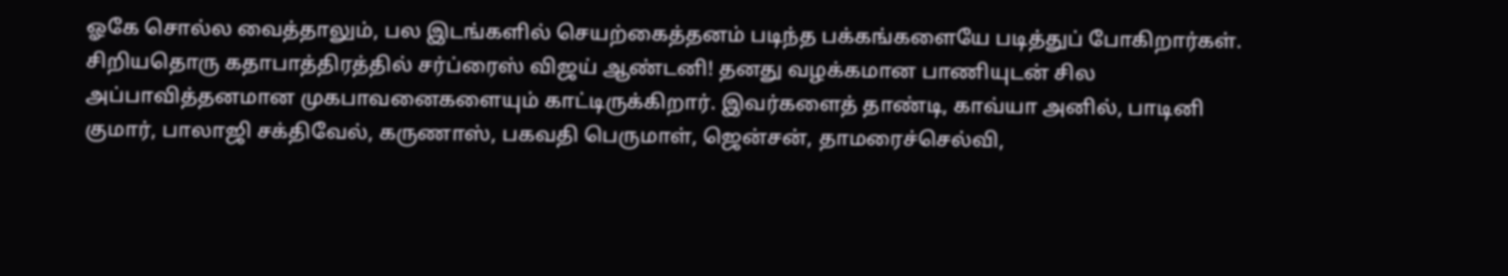ஓகே சொல்ல வைத்தாலும், பல இடங்களில் செயற்கைத்தனம் படிந்த பக்கங்களையே படித்துப் போகிறார்கள். சிறியதொரு கதாபாத்திரத்தில் சர்ப்ரைஸ் விஜய் ஆண்டனி! தனது வழக்கமான பாணியுடன் சில அப்பாவித்தனமான முகபாவனைகளையும் காட்டிருக்கிறார். இவர்களைத் தாண்டி, காவ்யா அனில், பாடினி குமார், பாலாஜி சக்திவேல், கருணாஸ், பகவதி பெருமாள், ஜென்சன், தாமரைச்செல்வி,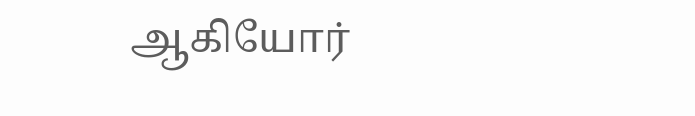ஆகியோர்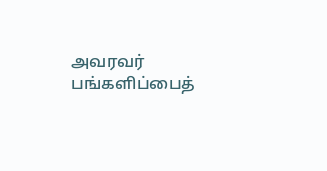அவரவர் பங்களிப்பைத்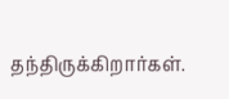தந்திருக்கிறார்கள்.